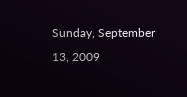Sunday, September 13, 2009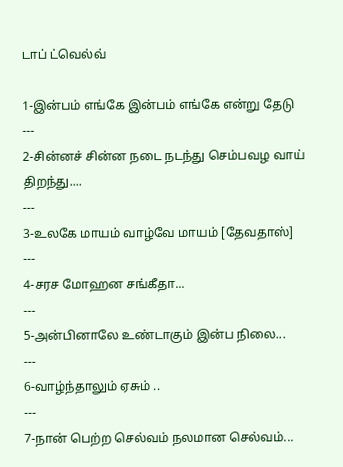டாப் ட்வெல்வ்

1-இன்பம் எங்கே இன்பம் எங்கே என்று தேடு
---
2-சின்னச் சின்ன நடை நடந்து செம்பவழ வாய் திறந்து....
---
3-உலகே மாயம் வாழ்வே மாயம் [தேவதாஸ்]
---
4-சரச மோஹன சங்கீதா...
---
5-அன்பினாலே உண்டாகும் இன்ப நிலை...
---
6-வாழ்ந்தாலும் ஏசும் ..
---
7-நான் பெற்ற செல்வம் நலமான செல்வம்...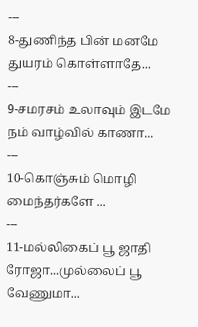---
8-துணிந்த பின் மனமே துயரம் கொள்ளாதே...
---
9-சமரசம் உலாவும் இடமே நம் வாழ்வில் காணா...
---
10-கொஞ்சும் மொழி மைந்தர்களே ...
---
11-மல்லிகைப் பூ ஜாதி ரோஜா...முல்லைப் பூ வேணுமா...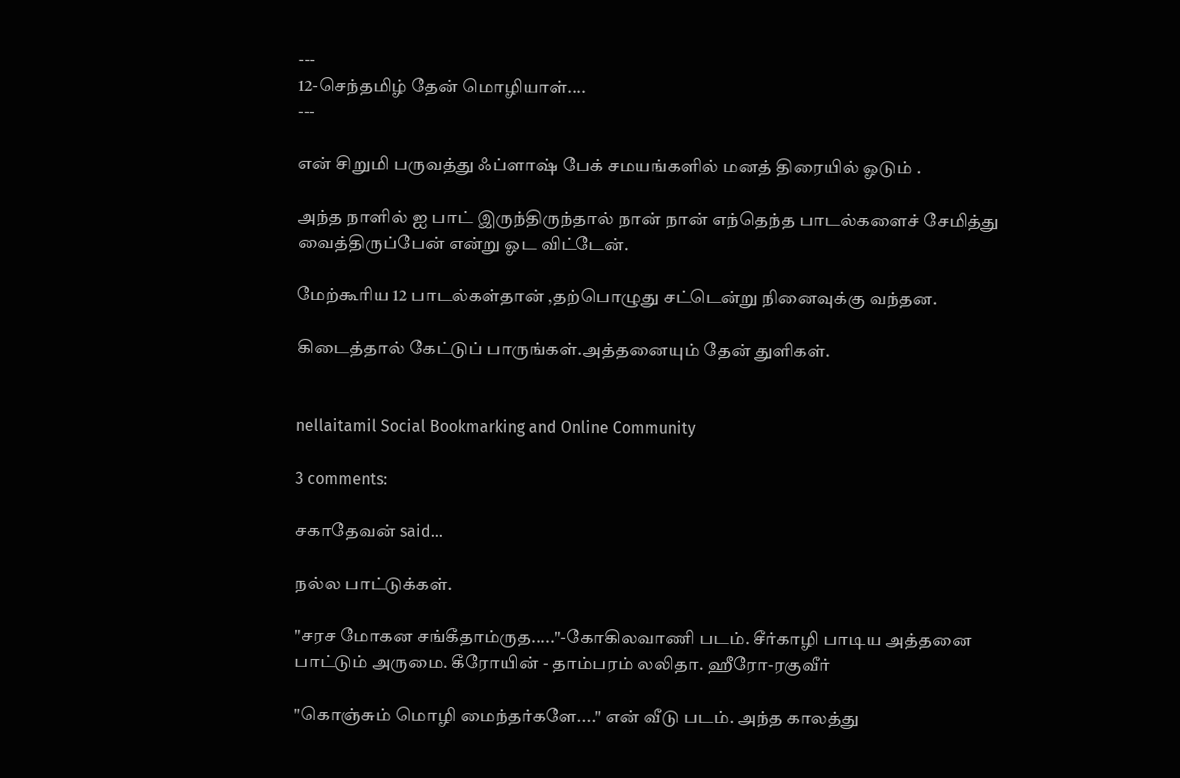---
12-செந்தமிழ் தேன் மொழியாள்....
---

என் சிறுமி பருவத்து ஃப்ளாஷ் பேக் சமயங்களில் மனத் திரையில் ஓடும் .

அந்த நாளில் ஐ பாட் இருந்திருந்தால் நான் நான் எந்தெந்த பாடல்களைச் சேமித்து வைத்திருப்பேன் என்று ஓட விட்டேன்.

மேற்கூரிய 12 பாடல்கள்தான் ,தற்பொழுது சட்டென்று நினைவுக்கு வந்தன.

கிடைத்தால் கேட்டுப் பாருங்கள்.அத்தனையும் தேன் துளிகள்.


nellaitamil Social Bookmarking and Online Community

3 comments:

சகாதேவன் said...

நல்ல பாட்டுக்கள்.

"சரச மோகன சங்கீதாம்ருத....."-கோகிலவாணி படம். சீர்காழி பாடிய அத்தனை பாட்டும் அருமை. கீரோயின் - தாம்பரம் லலிதா. ஹீரோ-ரகுவீர்

"கொஞ்சும் மொழி மைந்தர்களே...." என் வீடு படம். அந்த காலத்து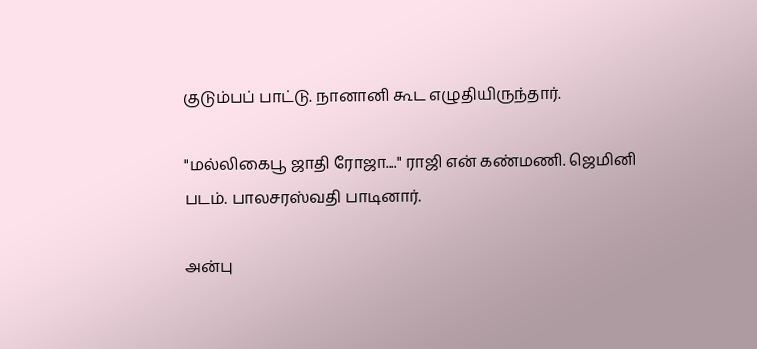குடும்பப் பாட்டு. நானானி கூட எழுதியிருந்தார்.

"மல்லிகைபூ ஜாதி ரோஜா...." ராஜி என் கண்மணி. ஜெமினி படம். பாலசரஸ்வதி பாடினார்.

அன்பு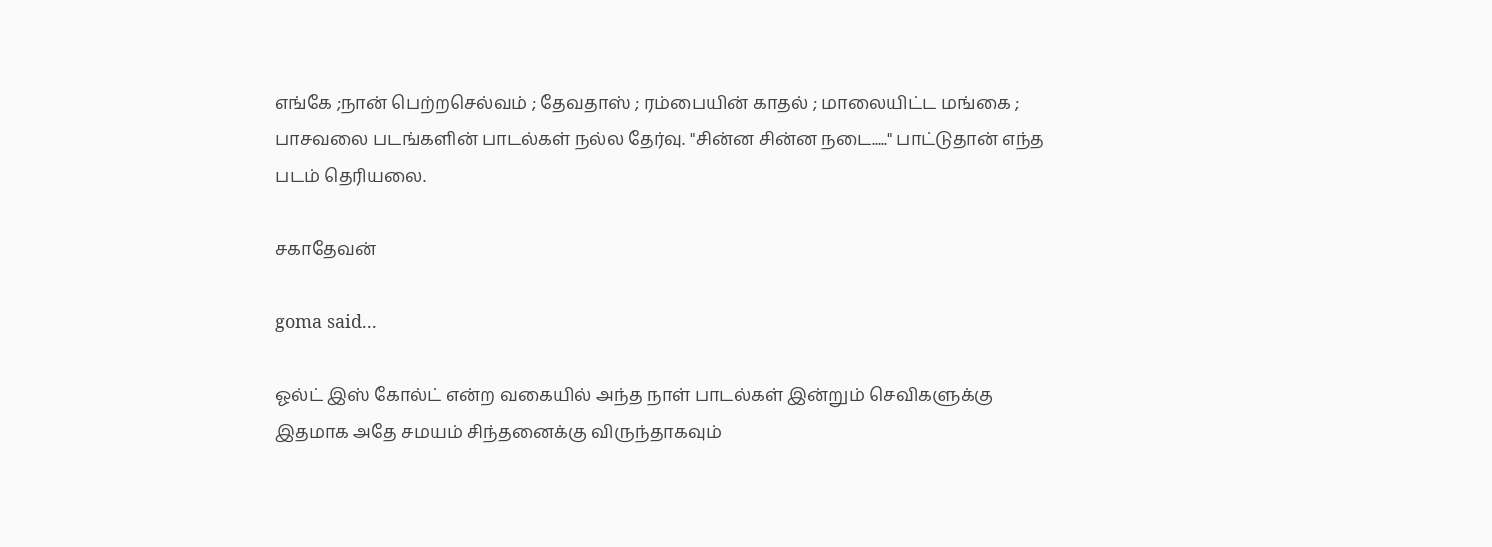எங்கே ;நான் பெற்றசெல்வம் ; தேவதாஸ் ; ரம்பையின் காதல் ; மாலையிட்ட மங்கை ; பாசவலை படங்களின் பாடல்கள் நல்ல தேர்வு. "சின்ன சின்ன நடை....." பாட்டுதான் எந்த படம் தெரியலை.

சகாதேவன்

goma said...

ஓல்ட் இஸ் கோல்ட் என்ற வகையில் அந்த நாள் பாடல்கள் இன்றும் செவிகளுக்கு இதமாக அதே சமயம் சிந்தனைக்கு விருந்தாகவும்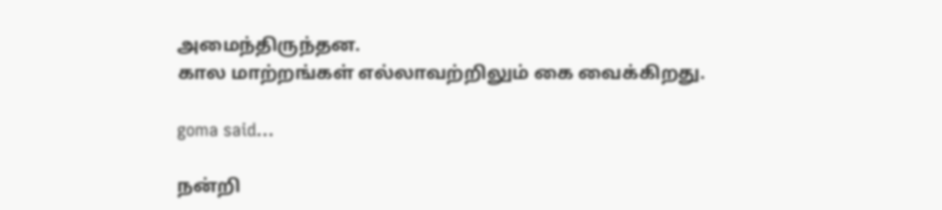அமைந்திருந்தன.
கால மாற்றங்கள் எல்லாவற்றிலும் கை வைக்கிறது.

goma said...

நன்றி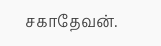சகாதேவன்.